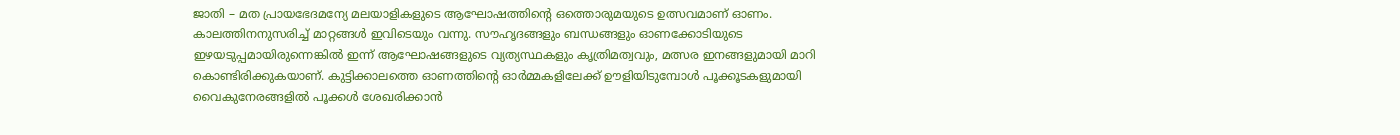ജാതി – മത പ്രായഭേദമന്യേ മലയാളികളുടെ ആഘോഷത്തിന്റെ ഒത്തൊരുമയുടെ ഉത്സവമാണ് ഓണം.
കാലത്തിനനുസരിച്ച് മാറ്റങ്ങൾ ഇവിടെയും വന്നു. സൗഹൃദങ്ങളും ബന്ധങ്ങളും ഓണക്കോടിയുടെ ഇഴയടുപ്പമായിരുന്നെങ്കിൽ ഇന്ന് ആഘോഷങ്ങളുടെ വ്യത്യസ്ഥകളും കൃത്രിമത്വവും, മത്സര ഇനങ്ങളുമായി മാറി കൊണ്ടിരിക്കുകയാണ്. കുട്ടിക്കാലത്തെ ഓണത്തിന്റെ ഓർമ്മകളിലേക്ക് ഊളിയിടുമ്പോൾ പൂക്കൂടകളുമായി വൈകുനേരങ്ങളിൽ പൂക്കൾ ശേഖരിക്കാൻ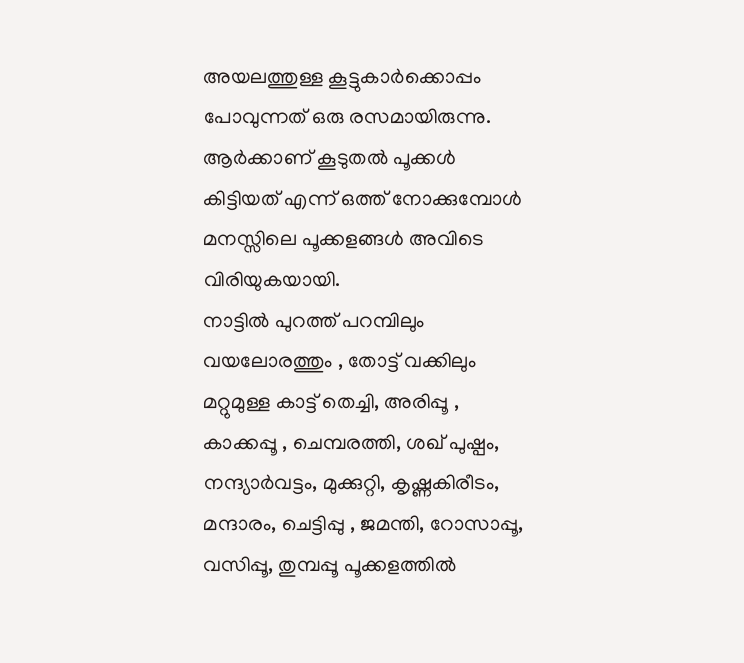അയലത്തുള്ള കൂട്ടുകാർക്കൊപ്പം പോവുന്നത് ഒരു രസമായിരുന്നു. ആർക്കാണ് കൂടുതൽ പൂക്കൾ കിട്ടിയത് എന്ന് ഒത്ത് നോക്കുമ്പോൾ മനസ്സിലെ പൂക്കളങ്ങൾ അവിടെ വിരിയുകയായി.
നാട്ടിൽ പുറത്ത് പറമ്പിലും വയലോരത്തും , തോട്ട് വക്കിലും മറ്റുമുള്ള കാട്ട് തെച്ചി, അരിപ്പൂ , കാക്കപ്പൂ , ചെമ്പരത്തി, ശഖ് പുഷ്പം, നന്ദ്യാർവട്ടം, മുക്കുറ്റി, കൃഷ്ണകിരീടം, മന്ദാരം, ചെട്ടിപ്പു , ജമന്തി, റോസാപ്പൂ, വസിപ്പൂ, തുമ്പപ്പൂ പൂക്കളത്തിൽ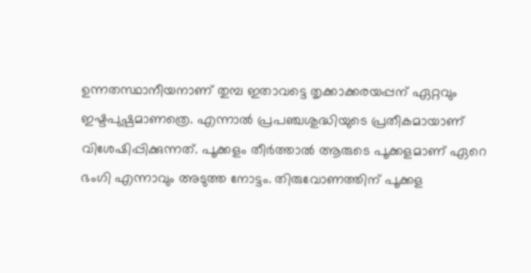ഉന്നതസ്ഥാനീയനാണ് തുമ്പ ഇതാവട്ടെ തൃക്കാക്കരയപ്പന് ഏറ്റവും ഇഷ്ടപുഷ്പമാണത്രെ. എന്നാൽ പ്രപഞ്ചശുദ്ധിയുടെ പ്രതീകമായാണ് വിശേഷിപ്പിക്കുന്നത്. പൂക്കളം തീർത്താൽ ആരുടെ പൂക്കളമാണ് ഏറെ ഭംഗി എന്നാവും അടുത്ത നോട്ടം. തിരുവോണത്തിന് പൂക്കള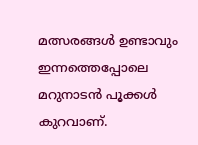മത്സരങ്ങൾ ഉണ്ടാവും ഇന്നത്തെപ്പോലെ മറുനാടൻ പൂക്കൾ കുറവാണ്.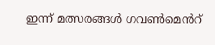ഇന്ന് മത്സരങ്ങൾ ഗവൺമെൻറ്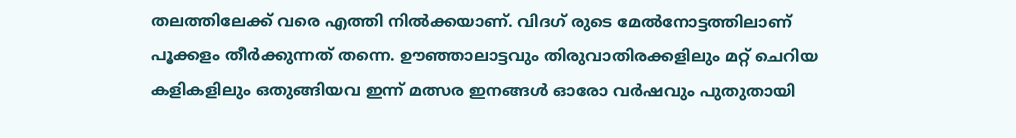തലത്തിലേക്ക് വരെ എത്തി നിൽക്കയാണ്. വിദഗ് രുടെ മേൽനോട്ടത്തിലാണ് പൂക്കളം തീർക്കുന്നത് തന്നെ. ഊഞ്ഞാലാട്ടവും തിരുവാതിരക്കളിലും മറ്റ് ചെറിയ കളികളിലും ഒതുങ്ങിയവ ഇന്ന് മത്സര ഇനങ്ങൾ ഓരോ വർഷവും പുതുതായി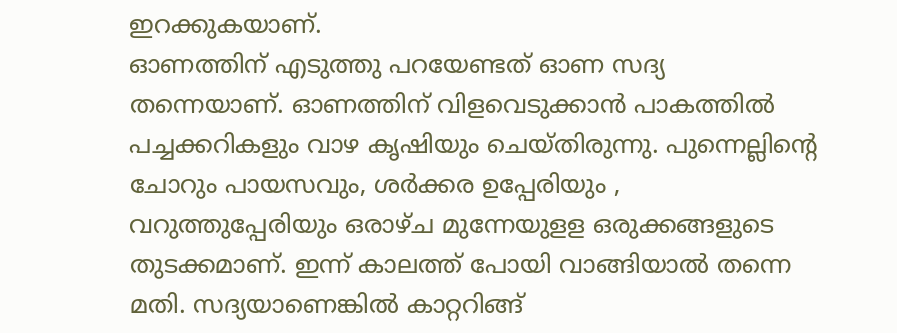ഇറക്കുകയാണ്.
ഓണത്തിന് എടുത്തു പറയേണ്ടത് ഓണ സദ്യ തന്നെയാണ്. ഓണത്തിന് വിളവെടുക്കാൻ പാകത്തിൽ പച്ചക്കറികളും വാഴ കൃഷിയും ചെയ്തിരുന്നു. പുന്നെല്ലിന്റെ ചോറും പായസവും, ശർക്കര ഉപ്പേരിയും , വറുത്തുപ്പേരിയും ഒരാഴ്ച മുന്നേയുളള ഒരുക്കങ്ങളുടെ തുടക്കമാണ്. ഇന്ന് കാലത്ത് പോയി വാങ്ങിയാൽ തന്നെ മതി. സദ്യയാണെങ്കിൽ കാറ്ററിങ്ങ്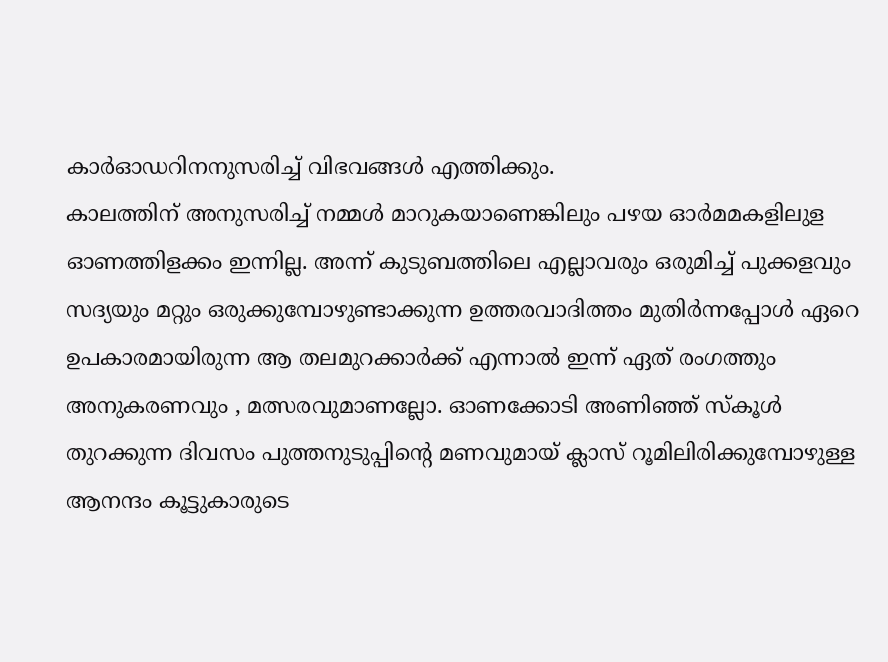കാർഓഡറിനനുസരിച്ച് വിഭവങ്ങൾ എത്തിക്കും.
കാലത്തിന് അനുസരിച്ച് നമ്മൾ മാറുകയാണെങ്കിലും പഴയ ഓർമമകളിലുള ഓണത്തിളക്കം ഇന്നില്ല. അന്ന് കുടുബത്തിലെ എല്ലാവരും ഒരുമിച്ച് പുക്കളവും സദ്യയും മറ്റും ഒരുക്കുമ്പോഴുണ്ടാക്കുന്ന ഉത്തരവാദിത്തം മുതിർന്നപ്പോൾ ഏറെ ഉപകാരമായിരുന്ന ആ തലമുറക്കാർക്ക് എന്നാൽ ഇന്ന് ഏത് രംഗത്തും അനുകരണവും , മത്സരവുമാണല്ലോ. ഓണക്കോടി അണിഞ്ഞ് സ്കൂൾ തുറക്കുന്ന ദിവസം പുത്തനുടുപ്പിന്റെ മണവുമായ് ക്ലാസ് റൂമിലിരിക്കുമ്പോഴുള്ള ആനന്ദം കൂട്ടുകാരുടെ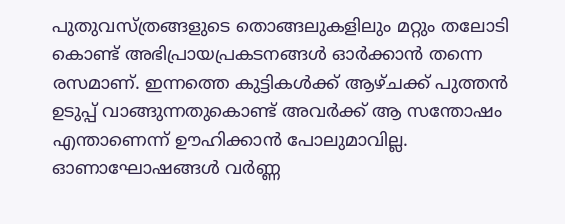പുതുവസ്ത്രങ്ങളുടെ തൊങ്ങലുകളിലും മറ്റും തലോടി കൊണ്ട് അഭിപ്രായപ്രകടനങ്ങൾ ഓർക്കാൻ തന്നെ രസമാണ്. ഇന്നത്തെ കുട്ടികൾക്ക് ആഴ്ചക്ക് പുത്തൻ ഉടുപ്പ് വാങ്ങുന്നതുകൊണ്ട് അവർക്ക് ആ സന്തോഷം എന്താണെന്ന് ഊഹിക്കാൻ പോലുമാവില്ല.
ഓണാഘോഷങ്ങൾ വർണ്ണ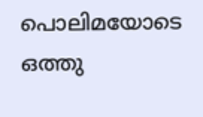പൊലിമയോടെ ഒത്തു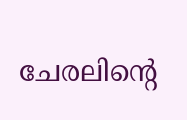ചേരലിന്റെ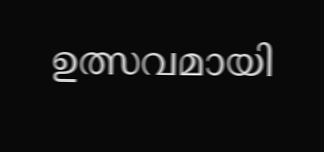ഉത്സവമായി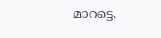മാറട്ടെ.